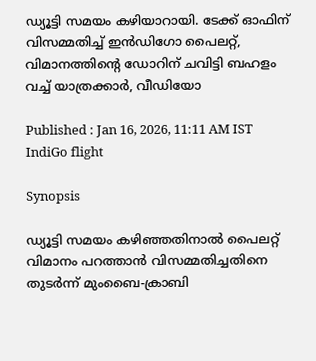ഡ്യൂട്ടി സമയം കഴിയാറായി. ടേക്ക് ഓഫിന് വിസമ്മതിച്ച് ഇന്‍ഡിഗോ പൈലറ്റ്, വിമാനത്തിന്‍റെ ഡോറിന് ചവിട്ടി ബഹളം വച്ച് യാത്രക്കാർ, വീഡിയോ

Published : Jan 16, 2026, 11:11 AM IST
IndiGo flight

Synopsis

ഡ്യൂട്ടി സമയം കഴിഞ്ഞതിനാൽ പൈലറ്റ് വിമാനം പറത്താൻ വിസമ്മതിച്ചതിനെ തുടർന്ന് മുംബൈ-ക്രാബി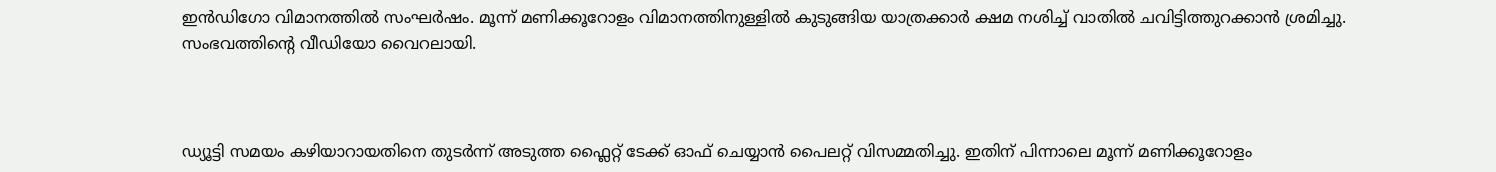ഇന്‍ഡിഗോ വിമാനത്തിൽ സംഘർഷം. മൂന്ന് മണിക്കൂറോളം വിമാനത്തിനുള്ളിൽ കുടുങ്ങിയ യാത്രക്കാർ ക്ഷമ നശിച്ച് വാതിൽ ചവിട്ടിത്തുറക്കാൻ ശ്രമിച്ചു. സംഭവത്തിന്‍റെ വീഡിയോ വൈറലായി.



ഡ്യൂട്ടി സമയം കഴിയാറായതിനെ തുടർന്ന് അടുത്ത ഫ്ലൈറ്റ് ടേക്ക് ഓഫ് ചെയ്യാൻ പൈലറ്റ് വിസമ്മതിച്ചു. ഇതിന് പിന്നാലെ മൂന്ന് മണിക്കൂറോളം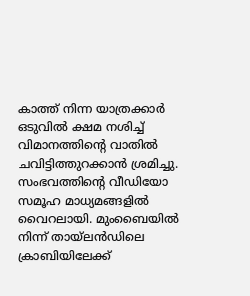കാത്ത് നിന്ന യാത്രക്കാർ ഒടുവിൽ ക്ഷമ നശിച്ച് വിമാനത്തിന്‍റെ വാതിൽ ചവിട്ടിത്തുറക്കാൻ ശ്രമിച്ചു. സംഭവത്തിന്‍റെ വീഡിയോ സമൂഹ മാധ്യമങ്ങളിൽ വൈറലായി. മുംബൈയിൽ നിന്ന് തായ്‌ലൻഡിലെ ക്രാബിയിലേക്ക്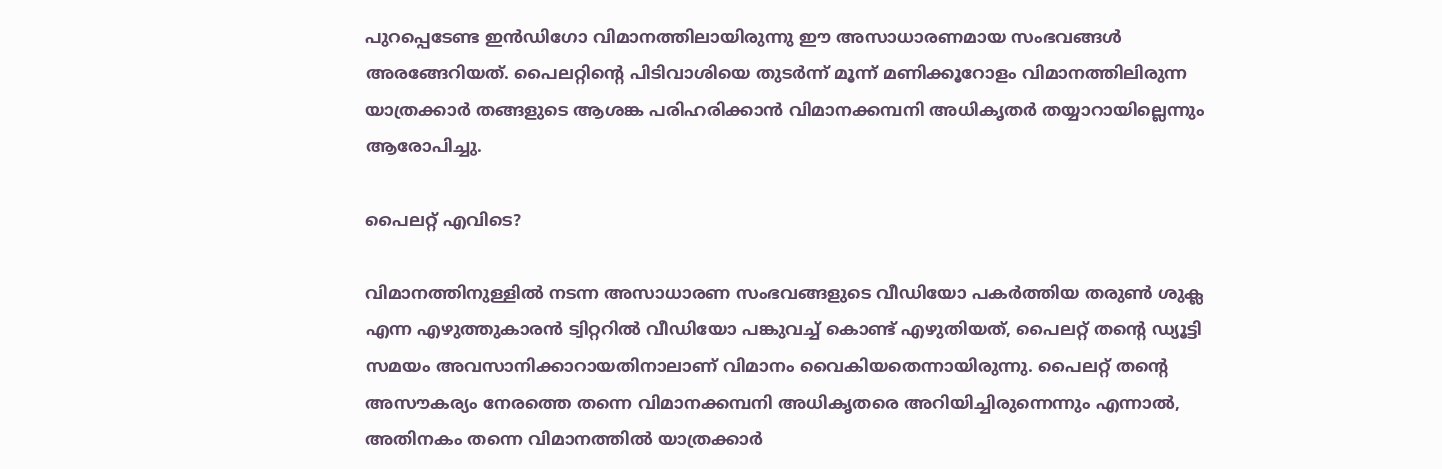പുറപ്പെടേണ്ട ഇന്‍ഡിഗോ വിമാനത്തിലായിരുന്നു ഈ അസാധാരണമായ സംഭവങ്ങൾ അരങ്ങേറിയത്. പൈലറ്റിന്‍റെ പിടിവാശിയെ തുടർന്ന് മൂന്ന് മണിക്കൂറോളം വിമാനത്തിലിരുന്ന യാത്രക്കാർ തങ്ങളുടെ ആശങ്ക പരിഹരിക്കാൻ വിമാനക്കമ്പനി അധികൃതർ തയ്യാറായില്ലെന്നും ആരോപിച്ചു.

പൈലറ്റ് എവിടെ?

വിമാനത്തിനുള്ളിൽ നടന്ന അസാധാരണ സംഭവങ്ങളുടെ വീഡിയോ പകർത്തിയ തരുൺ ശുക്ല എന്ന എഴുത്തുകാരൻ ട്വിറ്ററിൽ വീഡിയോ പങ്കുവച്ച് കൊണ്ട് എഴുതിയത്, പൈലറ്റ് തന്‍റെ ഡ്യൂട്ടി സമയം അവസാനിക്കാറായതിനാലാണ് വിമാനം വൈകിയതെന്നായിരുന്നു. പൈലറ്റ് തന്‍റെ അസൗകര്യം നേരത്തെ തന്നെ വിമാനക്കമ്പനി അധികൃതരെ അറിയിച്ചിരുന്നെന്നും എന്നാൽ, അതിനകം തന്നെ വിമാനത്തിൽ യാത്രക്കാർ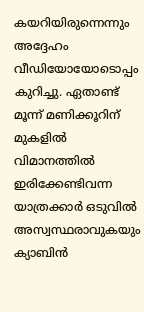കയറിയിരുന്നെന്നും അദ്ദേഹം വീഡിയോയോടൊപ്പം കുറിച്ചു. ഏതാണ്ട് മൂന്ന് മണിക്കൂറിന് മുകളിൽ വിമാനത്തിൽ ഇരിക്കേണ്ടിവന്ന യാത്രക്കാർ ഒടുവിൽ അസ്വസ്ഥരാവുകയും ക്യാബിൻ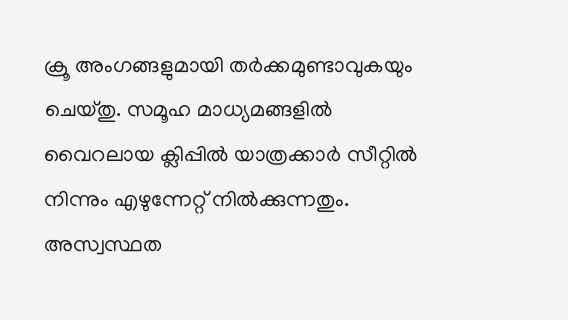ക്രൂ അംഗങ്ങളുമായി തർക്കമുണ്ടാവുകയും ചെയ്തു. സമൂഹ മാധ്യമങ്ങളിൽ വൈറലായ ക്ലിപ്പിൽ യാത്രക്കാർ സീറ്റിൽ നിന്നും എഴുന്നേറ്റ് നിൽക്കുന്നതും. അസ്വസ്ഥത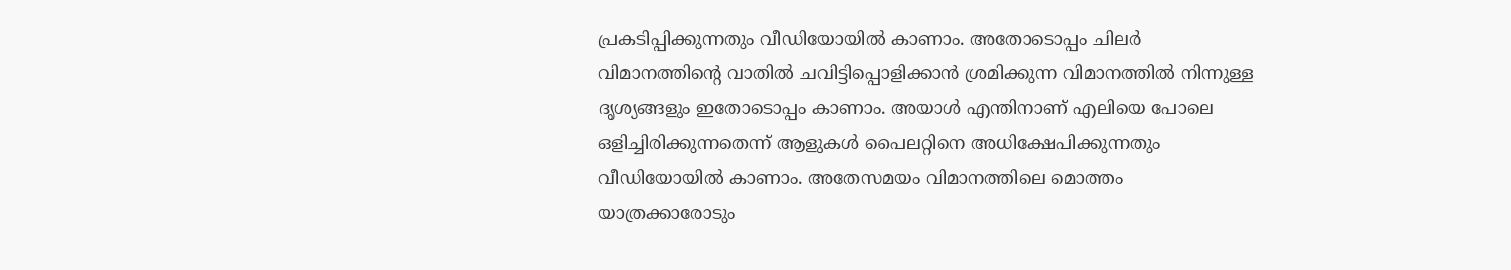പ്രകടിപ്പിക്കുന്നതും വീഡിയോയിൽ കാണാം. അതോടൊപ്പം ചിലർ വിമാനത്തിന്‍റെ വാതിൽ ചവിട്ടിപ്പൊളിക്കാൻ ശ്രമിക്കുന്ന വിമാനത്തിൽ നിന്നുള്ള ദൃശ്യങ്ങളും ഇതോടൊപ്പം കാണാം. അയാൾ എന്തിനാണ് എലിയെ പോലെ ഒളിച്ചിരിക്കുന്നതെന്ന് ആളുകൾ പൈലറ്റിനെ അധിക്ഷേപിക്കുന്നതും വീഡിയോയിൽ കാണാം. അതേസമയം വിമാനത്തിലെ മൊത്തം യാത്രക്കാരോടും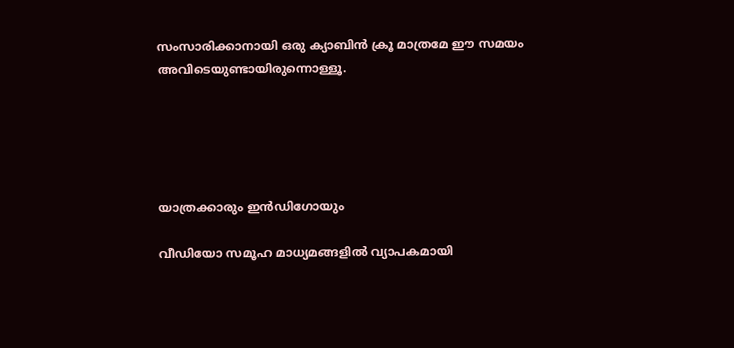സംസാരിക്കാനായി ഒരു ക്യാബിൻ ക്രൂ മാത്രമേ ഈ സമയം അവിടെയുണ്ടായിരുന്നൊള്ളൂ.





യാത്രക്കാരും ഇന്‍ഡിഗോയും

വീഡിയോ സമൂഹ മാധ്യമങ്ങളിൽ വ്യാപകമായി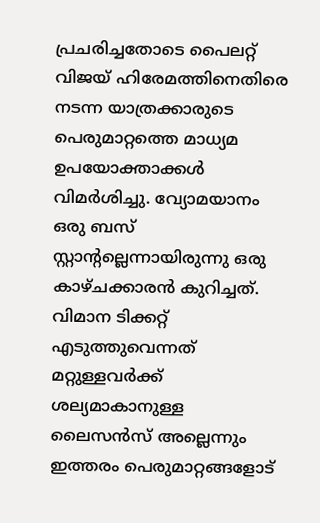പ്രചരിച്ചതോടെ പൈലറ്റ് വിജയ് ഹിരേമത്തിനെതിരെ നടന്ന യാത്രക്കാരുടെ പെരുമാറ്റത്തെ മാധ്യമ ഉപയോക്താക്കൾ വിമ‍ർശിച്ചു. വ്യോമയാനം ഒരു ബസ് സ്റ്റാന്‍റല്ലെന്നായിരുന്നു ഒരു കാഴ്ചക്കാരൻ കുറിച്ചത്. വിമാന ടിക്കറ്റ് എടുത്തുവെന്നത് മറ്റുള്ളവർക്ക് ശല്യമാകാനുള്ള ലൈസന്‍സ് അല്ലെന്നും ഇത്തരം പെരുമാറ്റങ്ങളോട്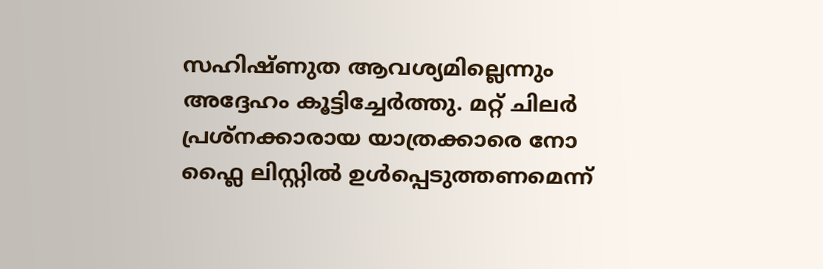സഹിഷ്ണുത ആവശ്യമില്ലെന്നും അദ്ദേഹം കൂട്ടിച്ചേർത്തു. മറ്റ് ചിലർ പ്രശ്നക്കാരായ യാത്രക്കാരെ നോ ഫ്ലൈ ലിസ്റ്റിൽ ഉൾപ്പെടുത്തണമെന്ന്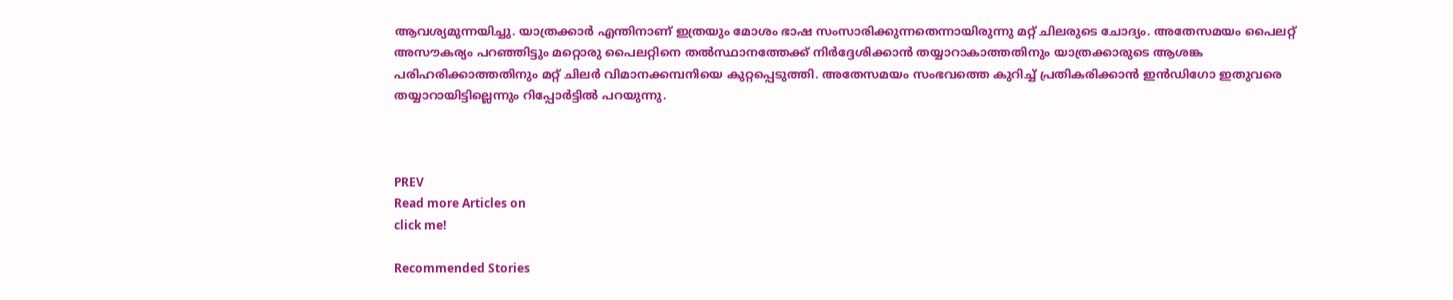ആവശ്യമുന്നയിച്ചു. യാത്രക്കാർ എന്തിനാണ് ഇത്രയും മോശം ഭാഷ സംസാരിക്കുന്നതെന്നായിരുന്നു മറ്റ് ചിലരുടെ ചോദ്യം. അതേസമയം പൈലറ്റ് അസൗകര്യം പറഞ്ഞിട്ടും മറ്റൊരു പൈലറ്റിനെ തൽസ്ഥാനത്തേക്ക് നിർദ്ദേശിക്കാൻ തയ്യാറാകാത്തതിനും യാത്രക്കാരുടെ ആശങ്ക പരിഹരിക്കാത്തതിനും മറ്റ് ചിലർ വിമാനക്കമ്പനിയെ കുറ്റപ്പെടുത്തി. അതേസമയം സംഭവത്തെ കുറിച്ച് പ്രതികരിക്കാൻ ഇന്‍ഡിഗോ ഇതുവരെ തയ്യാറായിട്ടില്ലെന്നും റിപ്പോര്‍ട്ടിൽ പറയുന്നു.



PREV
Read more Articles on
click me!

Recommended Stories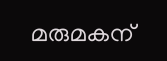മരുമകന്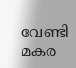വേണ്ടി മകര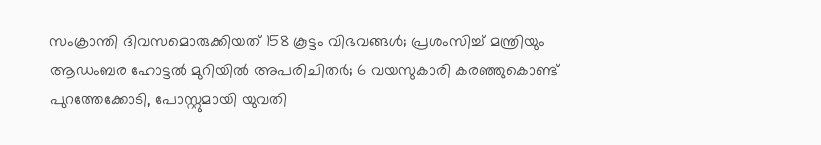സംക്രാന്തി ദിവസമൊരുക്കിയത് 158 കൂട്ടം വിഭവങ്ങൾ; പ്രശംസിച്ച് മന്ത്രിയും
ആഡംബര ഹോട്ടൽ മുറിയിൽ അപരിചിതർ; 6 വയസുകാരി കരഞ്ഞുകൊണ്ട് പുറത്തേക്കോടി, പോസ്റ്റുമായി യുവതി